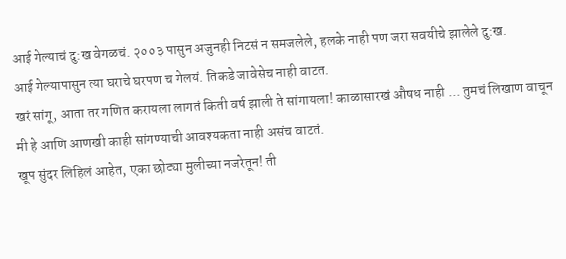आई गेल्याचं दु:ख वेगळचं. २००३ पासुन अजुनही निटसं न समजलेले, हलके नाही पण जरा सवयीचे झालेले दु:ख.
आई गेल्यापासुन त्या घराचे घरपण च गेलयं. तिकडे जावेसेच नाही वाटत.
खरं सांगू, आता तर गणित करायला लागतं किती वर्ष झाली ते सांगायला! काळासारखं औषध नाही ... तुमचं लिखाण वाचून मी हे आणि आणखी काही सांगण्याची आवश्यकता नाही असंच वाटतं.
खूप सुंदर लिहिलं आहेत, एका छोट्या मुलीच्या नजरेतून! ती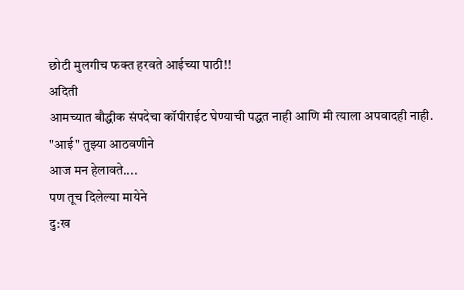छोटी मुलगीच फक्त हरवते आईच्या पाठी!!
अदिती
आमच्यात बौद्धीक संपदेचा कॉपीराईट घेण्याची पद्धत नाही आणि मी त्याला अपवादही नाही.
"आई" तुझ्या आठवणीने
आज मन हेलावते....
पण तूच दिलेल्या मायेने
दु:ख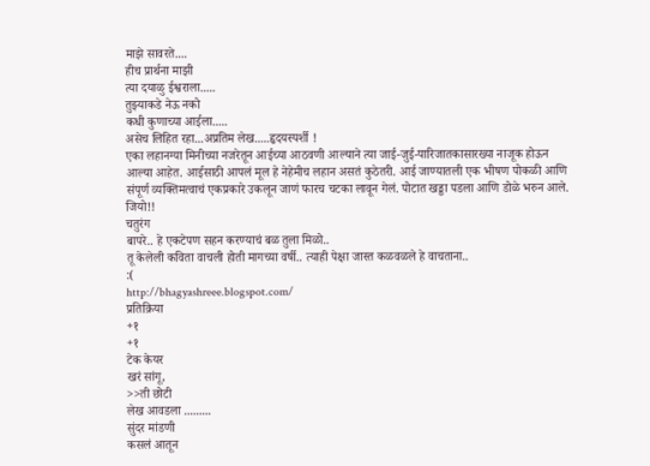माझे सावरते....
हीच प्रार्थना माझी
त्या दयाळु ईश्वराला.....
तुझ्याकडे नेऊ नको
कधी कुणाच्या आईला.....
असेच लिहित रहा...अप्रतिम लेख.....हृदयस्पर्शी !
एका लहानग्या मिनीच्या नजरेतून आईच्या आठवणी आल्याने त्या जाई-जुई-पारिजातकासारख्या नाजूक होऊन आल्या आहेत. आईसाठी आपलं मूल हे नेहेमीच लहान असतं कुठेतरी. आई जाण्यातली एक भीषण पोकळी आणि संपूर्ण व्यक्तिमत्वाचं एकप्रकारे उकलून जाणं फारच चटका लावून गेलं. पोटात खड्डा पडला आणि डोळे भरुन आले.
जियो!!
चतुरंग
बापरे.. हे एकटेपण सहन करण्याचं बळ तुला मिळो..
तू केलेली कविता वाचली होती मागच्या वर्षी.. त्याही पेक्षा जास्त कळवळले हे वाचताना..
:(
http://bhagyashreee.blogspot.com/
प्रतिक्रिया
+१
+१
टेक केयर
खरं सांगू,
>>ती छोटी
लेख आवडला .........
सुंदर मांडणी
कसलं आतून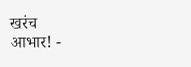खरंच
आभार! -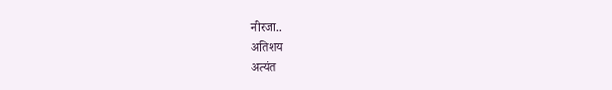नीरजा..
अतिशय
अत्यंत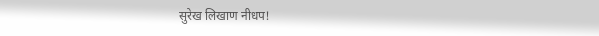सुरेख लिखाण नीधप!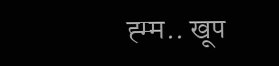ह्म्म.. खूप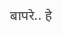बापरे.. हे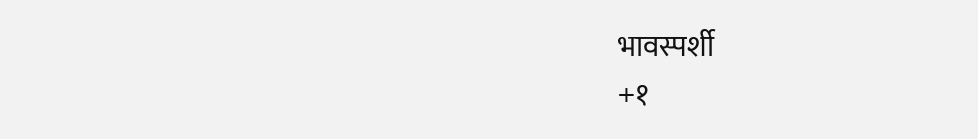भावस्पर्शी
+१